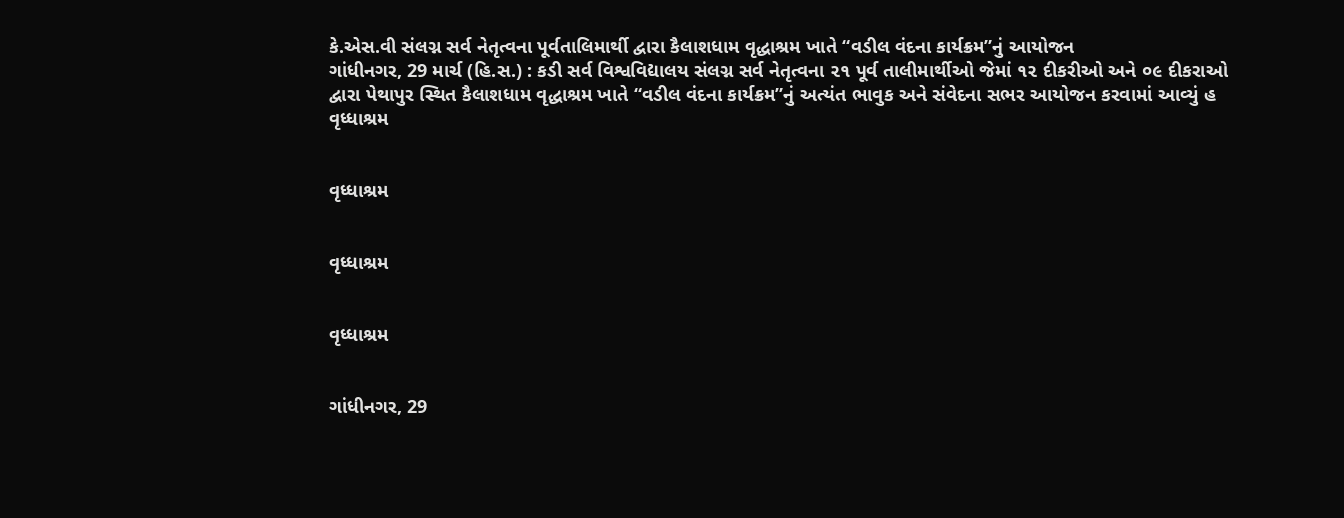કે.એસ.વી સંલગ્ન સર્વ નેતૃત્વના પૂર્વતાલિમાર્થી દ્વારા કૈલાશધામ વૃદ્ધાશ્રમ ખાતે “વડીલ વંદના કાર્યક્રમ”નું આયોજન
ગાંધીનગર, 29 માર્ચ (હિ.સ.) : કડી સર્વ વિશ્વવિદ્યાલય સંલગ્ન સર્વ નેતૃત્વના ૨૧ પૂર્વ તાલીમાર્થીઓ જેમાં ૧૨ દીકરીઓ અને ૦૯ દીકરાઓ દ્વારા પેથાપુર સ્થિત કૈલાશધામ વૃદ્ધાશ્રમ ખાતે “વડીલ વંદના કાર્યક્રમ”નું અત્યંત ભાવુક અને સંવેદના સભર આયોજન કરવામાં આવ્યું હ
વૃધ્ધાશ્રમ


વૃધ્ધાશ્રમ


વૃધ્ધાશ્રમ


વૃધ્ધાશ્રમ


ગાંધીનગર, 29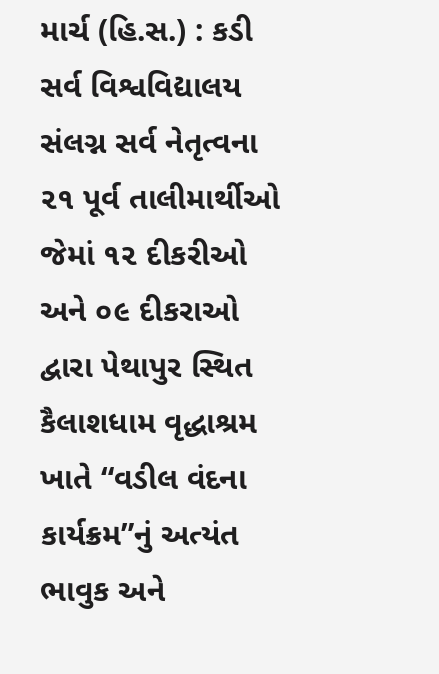માર્ચ (હિ.સ.) : કડી સર્વ વિશ્વવિદ્યાલય સંલગ્ન સર્વ નેતૃત્વના ૨૧ પૂર્વ તાલીમાર્થીઓ જેમાં ૧૨ દીકરીઓ અને ૦૯ દીકરાઓ દ્વારા પેથાપુર સ્થિત કૈલાશધામ વૃદ્ધાશ્રમ ખાતે “વડીલ વંદના કાર્યક્રમ”નું અત્યંત ભાવુક અને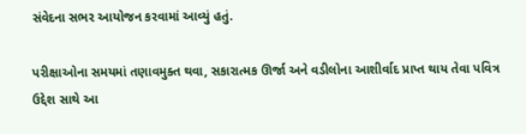સંવેદના સભર આયોજન કરવામાં આવ્યું હતું.

પરીક્ષાઓના સમયમાં તણાવમુક્ત થવા, સકારાત્મક ઊર્જા અને વડીલોના આશીર્વાદ પ્રાપ્ત થાય તેવા પવિત્ર ઉદ્દેશ સાથે આ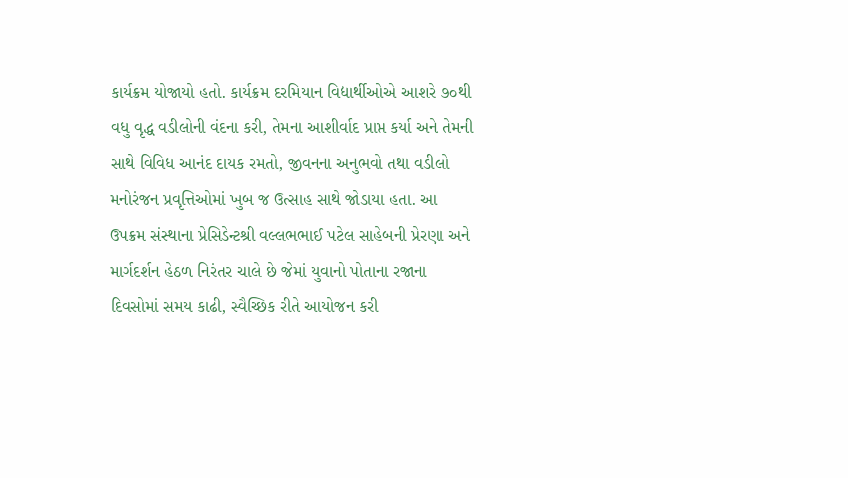કાર્યક્રમ યોજાયો હતો. કાર્યક્રમ દરમિયાન વિદ્યાર્થીઓએ આશરે ૭૦થી વધુ વૃદ્ધ વડીલોની વંદના કરી, તેમના આશીર્વાદ પ્રાપ્ત કર્યા અને તેમની સાથે વિવિધ આનંદ દાયક રમતો, જીવનના અનુભવો તથા વડીલો મનોરંજન પ્રવૃત્તિઓમાં ખુબ જ ઉત્સાહ સાથે જોડાયા હતા. આ ઉપક્રમ સંસ્થાના પ્રેસિડેન્ટશ્રી વલ્લભભાઈ પટેલ સાહેબની પ્રેરણા અને માર્ગદર્શન હેઠળ નિરંતર ચાલે છે જેમાં યુવાનો પોતાના રજાના દિવસોમાં સમય કાઢી, સ્વૈચ્છિક રીતે આયોજન કરી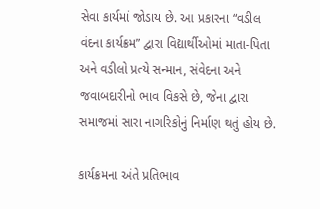સેવા કાર્યમાં જોડાય છે. આ પ્રકારના “વડીલ વંદના કાર્યક્રમ” દ્વારા વિદ્યાર્થીઓમાં માતા-પિતા અને વડીલો પ્રત્યે સન્માન, સંવેદના અને જવાબદારીનો ભાવ વિકસે છે, જેના દ્વારા સમાજમાં સારા નાગરિકોનું નિર્માણ થતું હોય છે.

કાર્યક્રમના અંતે પ્રતિભાવ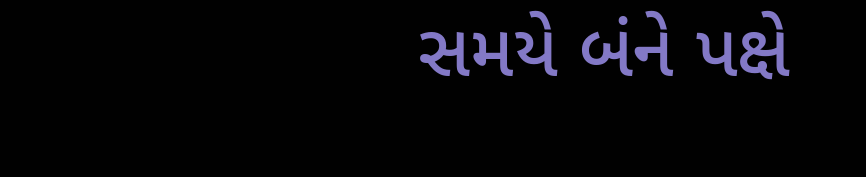સમયે બંને પક્ષે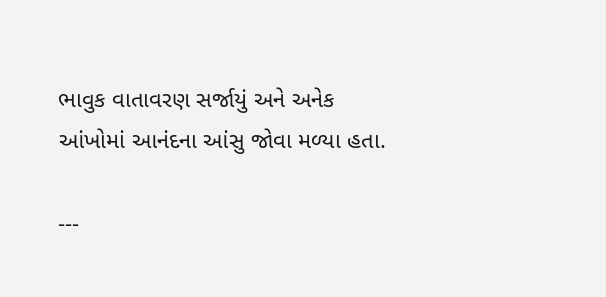ભાવુક વાતાવરણ સર્જાયું અને અનેક આંખોમાં આનંદના આંસુ જોવા મળ્યા હતા.

---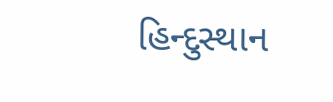હિન્દુસ્થાન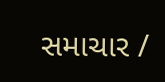સમાચાર /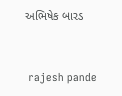અભિષેક બારડ


 rajesh pande